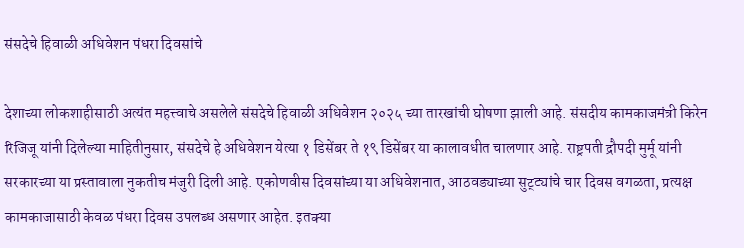संसदेचे हिवाळी अधिवेशन पंधरा दिवसांचे

देशाच्या लोकशाहीसाठी अत्यंत महत्त्वाचे असलेले संसदेचे हिवाळी अधिवेशन २०२५ च्या तारखांची घोषणा झाली आहे. संसदीय कामकाजमंत्री किरेन रिजिजू यांनी दिलेल्या माहितीनुसार, संसदेचे हे अधिवेशन येत्या १ डिसेंबर ते १९ डिसेंबर या कालावधीत चालणार आहे. राष्ट्रपती द्रौपदी मुर्मू यांनी सरकारच्या या प्रस्तावाला नुकतीच मंजुरी दिली आहे. एकोणवीस दिवसांच्या या अधिवेशनात, आठवड्याच्या सुट्ट्यांचे चार दिवस वगळता, प्रत्यक्ष कामकाजासाठी केवळ पंधरा दिवस उपलब्ध असणार आहेत. इतक्या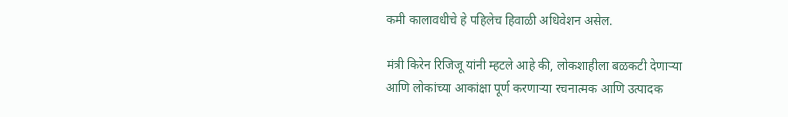कमी कालावधीचे हे पहिलेच हिवाळी अधिवेशन असेल.

मंत्री किरेन रिजिजू यांनी म्हटले आहे की, लोकशाहीला बळकटी देणाऱ्या आणि लोकांच्या आकांक्षा पूर्ण करणाऱ्या रचनात्मक आणि उत्पादक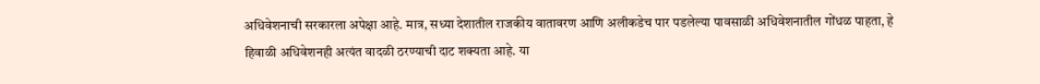अधिवेशनाची सरकारला अपेक्षा आहे. मात्र, सध्या देशातील राजकीय वातावरण आणि अलीकडेच पार पडलेल्या पावसाळी अधिवेशनातील गोंधळ पाहता, हे हिवाळी अधिवेशनही अत्यंत वादळी ठरण्याची दाट शक्यता आहे. या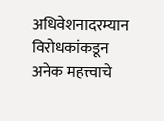अधिवेशनादरम्यान विरोधकांकडून अनेक महत्त्वाचे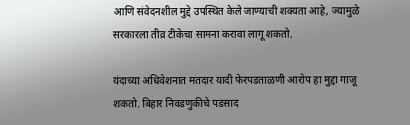आणि संवेदनशील मुद्दे उपस्थित केले जाण्याची शक्यता आहे, ज्यामुळे सरकारला तीव्र टीकेचा सामना करावा लागू शकतो.

यंदाच्या अधिवेशनात मतदार यादी फेरपडताळणी आरोप हा मुद्दा गाजू शकतो. बिहार निवडणुकीचे पडसाद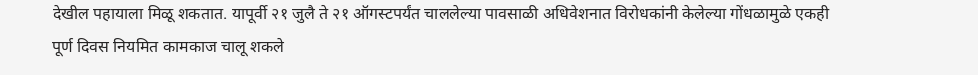देखील पहायाला मिळू शकतात. यापूर्वी २१ जुलै ते २१ ऑगस्टपर्यंत चाललेल्या पावसाळी अधिवेशनात विरोधकांनी केलेल्या गोंधळामुळे एकही पूर्ण दिवस नियमित कामकाज चालू शकले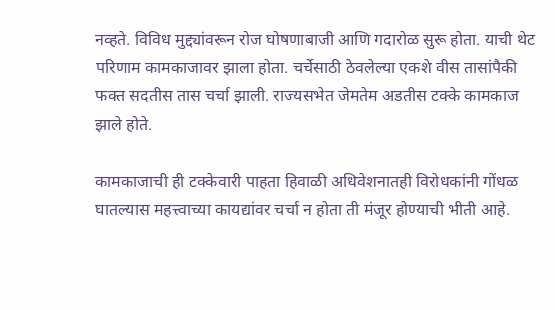नव्हते. विविध मुद्द्यांवरून रोज घोषणाबाजी आणि गदारोळ सुरू होता. याची थेट परिणाम कामकाजावर झाला होता. चर्चेसाठी ठेवलेल्या एकशे वीस तासांपैकी फक्त सदतीस तास चर्चा झाली. राज्यसभेत जेमतेम अडतीस टक्के कामकाज झाले होते.

कामकाजाची ही टक्केवारी पाहता हिवाळी अधिवेशनातही विरोधकांनी गोंधळ घातल्यास महत्त्वाच्या कायद्यांवर चर्चा न होता ती मंजूर होण्याची भीती आहे.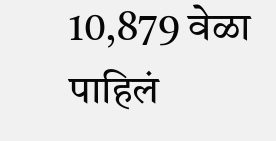10,879 वेळा पाहिलं